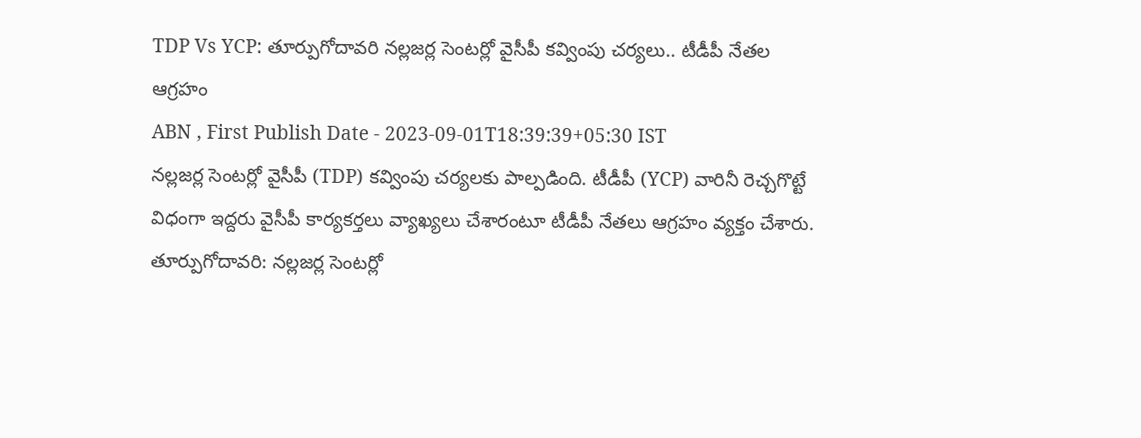TDP Vs YCP: తూర్పుగోదావరి నల్లజర్ల సెంటర్లో వైసీపీ కవ్వింపు చర్యలు.. టీడీపీ నేతల ఆగ్రహం
ABN , First Publish Date - 2023-09-01T18:39:39+05:30 IST
నల్లజర్ల సెంటర్లో వైసీపీ (TDP) కవ్వింపు చర్యలకు పాల్పడింది. టీడీపీ (YCP) వారినీ రెచ్చగొట్టే విధంగా ఇద్దరు వైసీపీ కార్యకర్తలు వ్యాఖ్యలు చేశారంటూ టీడీపీ నేతలు ఆగ్రహం వ్యక్తం చేశారు.
తూర్పుగోదావరి: నల్లజర్ల సెంటర్లో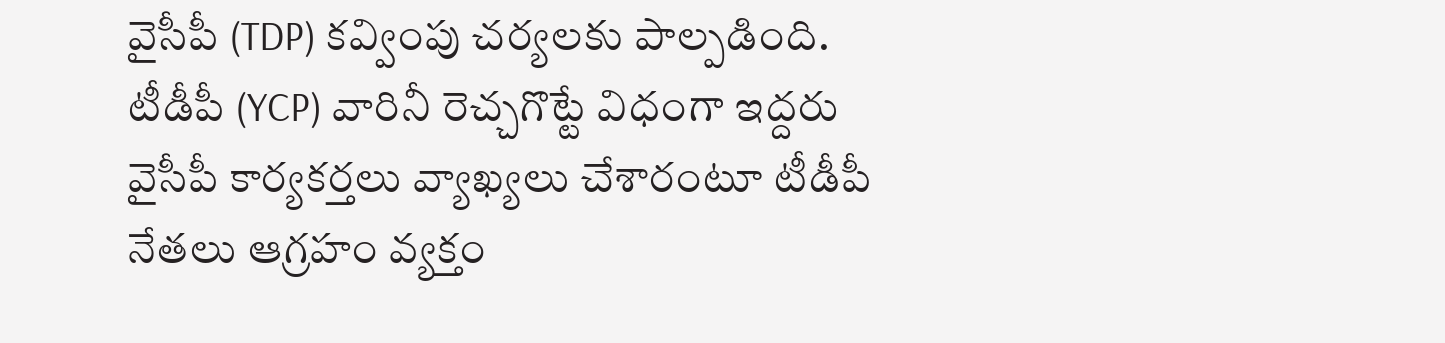వైసీపీ (TDP) కవ్వింపు చర్యలకు పాల్పడింది. టీడీపీ (YCP) వారినీ రెచ్చగొట్టే విధంగా ఇద్దరు వైసీపీ కార్యకర్తలు వ్యాఖ్యలు చేశారంటూ టీడీపీ నేతలు ఆగ్రహం వ్యక్తం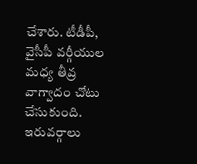చేశారు. టీడీపీ, వైసీపీ వర్గీయుల మధ్య తీవ్ర వాగ్వాదం చోటు చేసుకుంది. ఇరువర్గాలు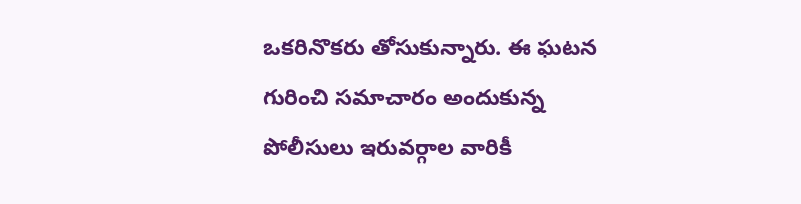ఒకరినొకరు తోసుకున్నారు. ఈ ఘటన గురించి సమాచారం అందుకున్న పోలీసులు ఇరువర్గాల వారికీ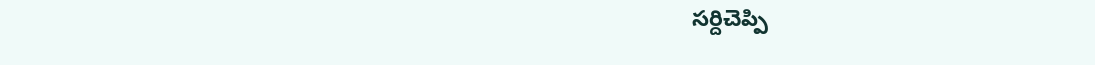సర్దిచెప్పి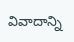వివాదాన్ని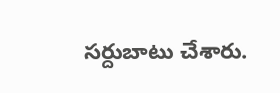సర్దుబాటు చేశారు.